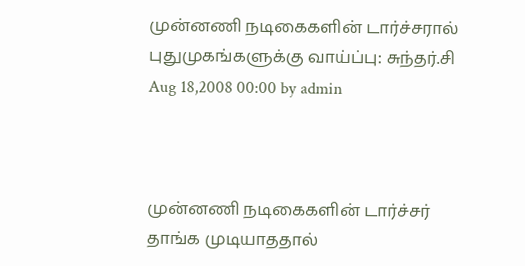முன்னணி நடிகைகளின் டார்ச்சரால் புதுமுகங்களுக்கு வாய்ப்பு: சுந்தர்.சி
Aug 18,2008 00:00 by admin



முன்னணி நடிகைகளின் டார்ச்சர் தாங்க முடியாததால்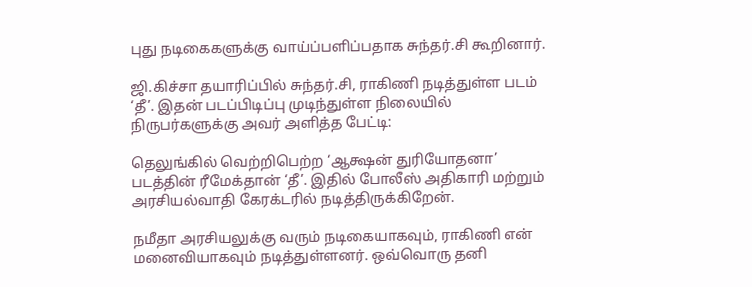புது நடிகைகளுக்கு வாய்ப்பளிப்பதாக சுந்தர்.சி கூறினார்.

ஜி.கிச்சா தயாரிப்பில் சுந்தர்.சி, ராகிணி நடித்துள்ள படம் ‘தீ’. இதன் படப்பிடிப்பு முடிந்துள்ள நிலையில் நிருபர்களுக்கு அவர் அளித்த பேட்டி:

தெலுங்கில் வெற்றிபெற்ற ‘ஆக்ஷன் துரியோதனா’ படத்தின் ரீமேக்தான் ‘தீ’. இதில் போலீஸ் அதிகாரி மற்றும் அரசியல்வாதி கேரக்டரில் நடித்திருக்கிறேன்.

நமீதா அரசியலுக்கு வரும் நடிகையாகவும், ராகிணி என் மனைவியாகவும் நடித்துள்ளனர். ஒவ்வொரு தனி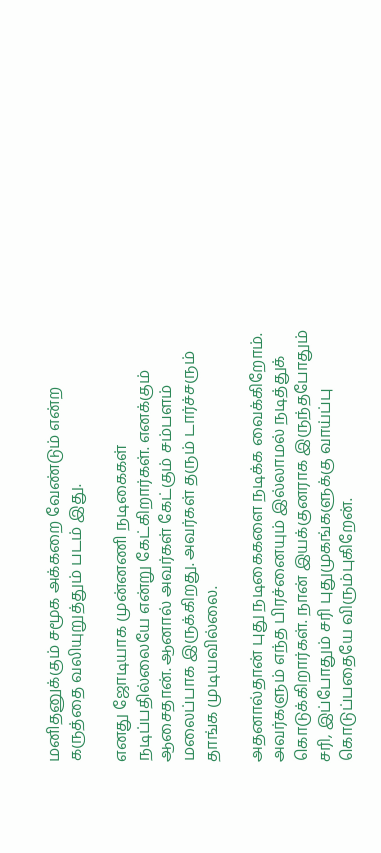மனிதனுக்கும் சமூக அக்கறை வேண்டும் என்ற கருத்தை வலியுறுத்தும் படம் இது.

எனது ஜோடியாக முன்னணி நடிகைகள் நடிப்பதில்லையே என்று கேட்கிறார்கள். எனக்கும் ஆசைதான். ஆனால் அவர்கள் கேட்கும் சம்பளம் மலைப்பாக இருக்கிறது. அவர்கள் தரும் டார்ச்சரும் தாங்க முடியவில்லை.

அதனால்தான் புது நடிகைகளை நடிக்க வைக்கிறோம். அவர்களும் எந்த பிரச்னையும் இல்லாமல் நடித்துக் கொடுக்கிறார்கள். நான் இயக்குனராக இருந்தபோதும் சரி, இப்போதும் சரி புதுமுகங்களுக்கு வாய்ப்பு கொடுப்பதையே விரும்புகிறேன்.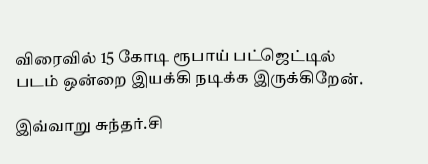விரைவில் 15 கோடி ரூபாய் பட்ஜெட்டில் படம் ஒன்றை இயக்கி நடிக்க இருக்கிறேன்.

இவ்வாறு சுந்தர்.சி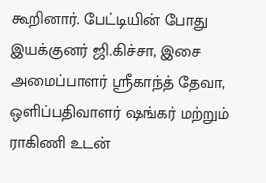கூறினார். பேட்டியின் போது இயக்குனர் ஜி.கிச்சா, இசை அமைப்பாளர் ஸ்ரீகாந்த் தேவா, ஒளிப்பதிவாளர் ஷங்கர் மற்றும் ராகிணி உடன்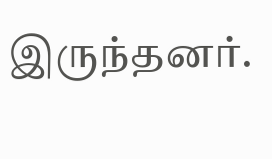இருந்தனர்.